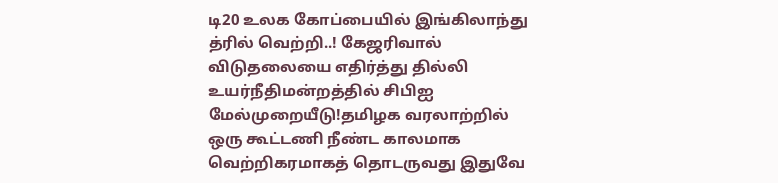டி20 உலக கோப்பையில் இங்கிலாந்து த்ரில் வெற்றி..! கேஜரிவால் விடுதலையை எதிர்த்து தில்லி உயர்நீதிமன்றத்தில் சிபிஐ மேல்முறையீடு!தமிழக வரலாற்றில் ஒரு கூட்டணி நீண்ட காலமாக வெற்றிகரமாகத் தொடருவது இதுவே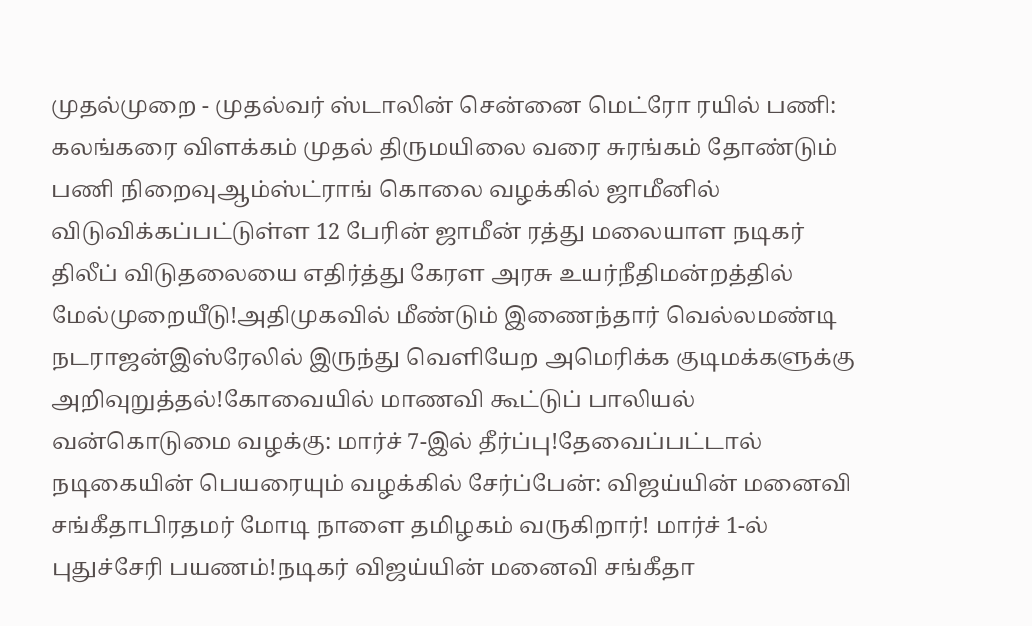முதல்முறை - முதல்வர் ஸ்டாலின் சென்னை மெட்ரோ ரயில் பணி: கலங்கரை விளக்கம் முதல் திருமயிலை வரை சுரங்கம் தோண்டும் பணி நிறைவுஆம்ஸ்ட்ராங் கொலை வழக்கில் ஜாமீனில் விடுவிக்கப்பட்டுள்ள 12 பேரின் ஜாமீன் ரத்து மலையாள நடிகர் திலீப் விடுதலையை எதிர்த்து கேரள அரசு உயர்நீதிமன்றத்தில் மேல்முறையீடு!அதிமுகவில் மீண்டும் இணைந்தார் வெல்லமண்டி நடராஜன்இஸ்ரேலில் இருந்து வெளியேற அமெரிக்க குடிமக்களுக்கு அறிவுறுத்தல்!கோவையில் மாணவி கூட்டுப் பாலியல் வன்கொடுமை வழக்கு: மார்ச் 7-இல் தீர்ப்பு!தேவைப்பட்டால் நடிகையின் பெயரையும் வழக்கில் சேர்ப்பேன்: விஜய்யின் மனைவி சங்கீதாபிரதமர் மோடி நாளை தமிழகம் வருகிறார்! மார்ச் 1-ல் புதுச்சேரி பயணம்!நடிகர் விஜய்யின் மனைவி சங்கீதா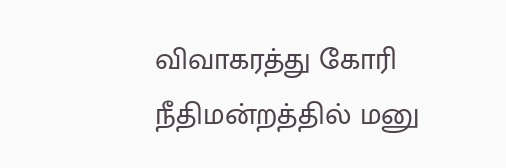விவாகரத்து கோரி நீதிமன்றத்தில் மனு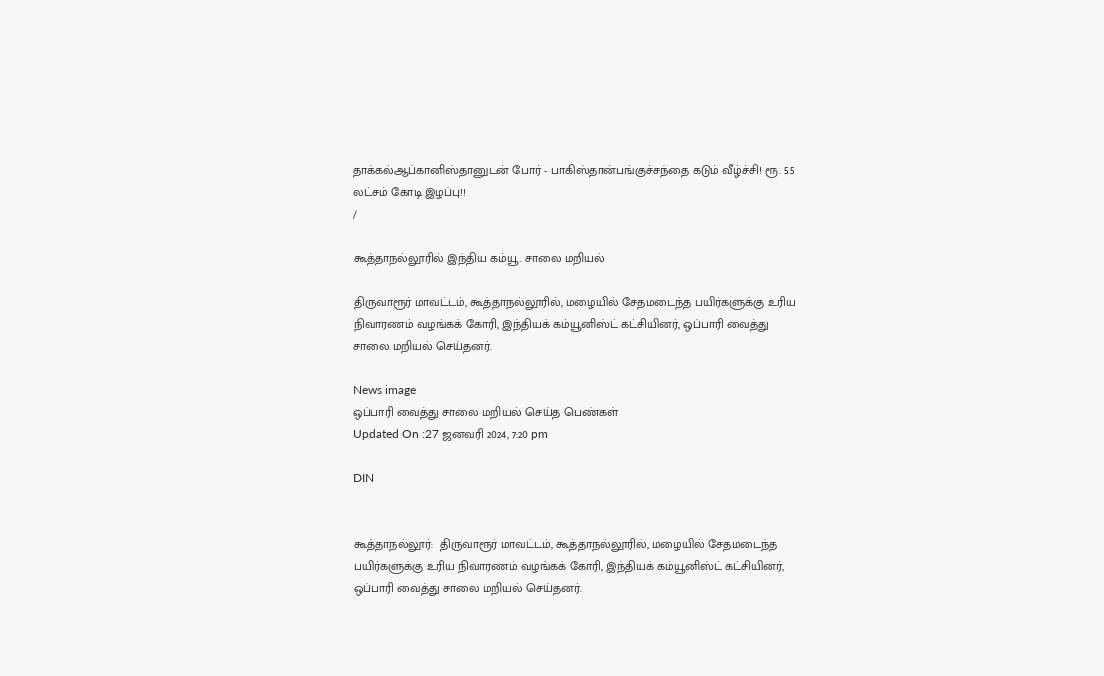தாக்கல்ஆப்கானிஸ்தானுடன் போர் - பாகிஸ்தான்பங்குச்சந்தை கடும் வீழ்ச்சி! ரூ. 5.5 லட்சம் கோடி இழப்பு!!
/

கூத்தாநல்லூரில் இந்திய கம்யூ. சாலை மறியல்

திருவாரூர் மாவட்டம், கூத்தாநல்லூரில், மழையில் சேதமடைந்த பயிர்களுக்கு உரிய நிவாரணம் வழங்கக் கோரி, இந்தியக் கம்யூனிஸ்ட் கட்சியினர், ஒப்பாரி வைத்து சாலை மறியல் செய்தனர்.

News image
ஒப்பாரி வைத்து சாலை மறியல் செய்த பெண்கள்
Updated On :27 ஜனவரி 2024, 7:20 pm

DIN


கூத்தாநல்லூர்:  திருவாரூர் மாவட்டம், கூத்தாநல்லூரில், மழையில் சேதமடைந்த பயிர்களுக்கு உரிய நிவாரணம் வழங்கக் கோரி, இந்தியக் கம்யூனிஸ்ட் கட்சியினர், ஒப்பாரி வைத்து சாலை மறியல் செய்தனர்.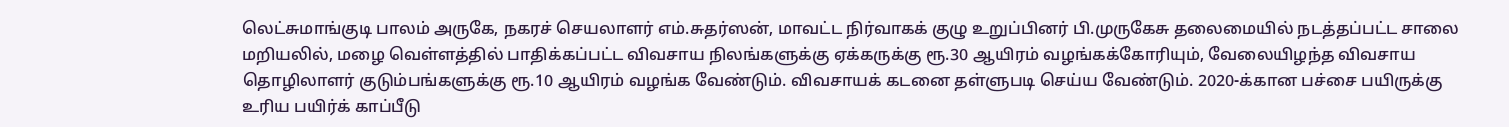லெட்சுமாங்குடி பாலம் அருகே, நகரச் செயலாளர் எம்.சுதர்ஸன், மாவட்ட நிர்வாகக் குழு உறுப்பினர் பி.முருகேசு தலைமையில் நடத்தப்பட்ட சாலை மறியலில், மழை வெள்ளத்தில் பாதிக்கப்பட்ட விவசாய நிலங்களுக்கு ஏக்கருக்கு ரூ.30 ஆயிரம் வழங்கக்கோரியும், வேலையிழந்த விவசாய தொழிலாளர் குடும்பங்களுக்கு ரூ.10 ஆயிரம் வழங்க வேண்டும். விவசாயக் கடனை தள்ளுபடி செய்ய வேண்டும். 2020-க்கான பச்சை பயிருக்கு உரிய பயிர்க் காப்பீடு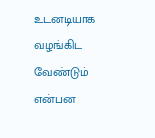உடனடியாக வழங்கிட வேண்டும் என்பன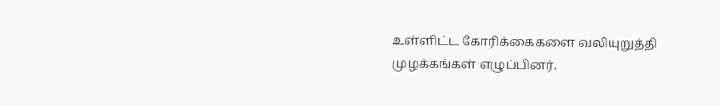உள்ளிட்ட கோரிக்கைகளை வலியுறுத்தி முழக்கங்கள் எழுப்பினர்.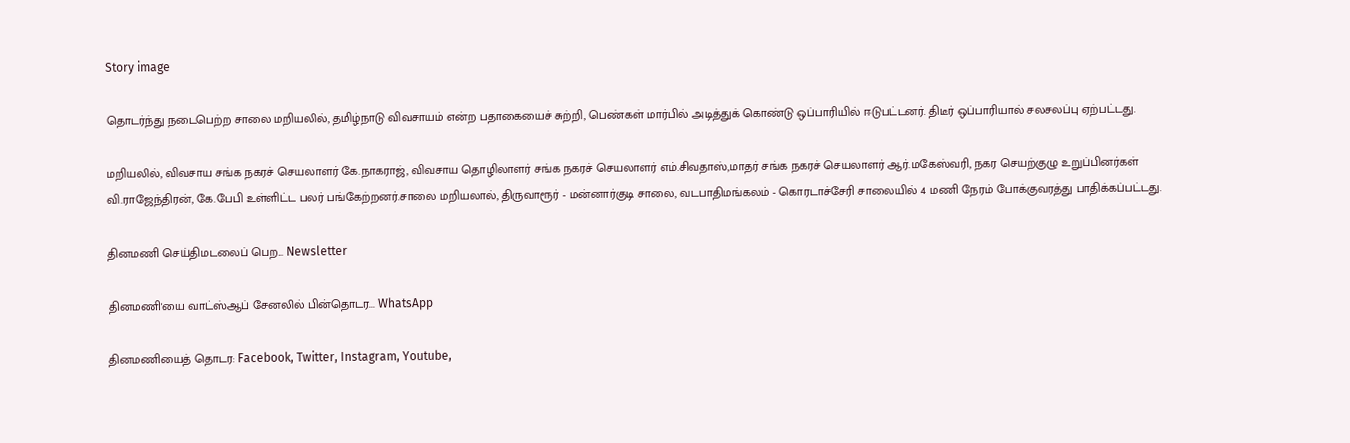Story image

தொடர்ந்து நடைபெற்ற சாலை மறியலில், தமிழ்நாடு விவசாயம் என்ற பதாகையைச் சுற்றி, பெண்கள் மார்பில் அடித்துக் கொண்டு ஒப்பாரியில் ஈடுபட்டனர். திடீர் ஒப்பாரியால் சலசலப்பு ஏற்பட்டது.

மறியலில், விவசாய சங்க நகரச் செயலாளர் கே.நாகராஜ், விவசாய தொழிலாளர் சங்க நகரச் செயலாளர் எம்.சிவதாஸ்,மாதர் சங்க நகரச் செயலாளர் ஆர்.மகேஸ்வரி, நகர செயற்குழு உறுப்பினர்கள் வி.ராஜேந்திரன், கே.பேபி உள்ளிட்ட பலர் பங்கேற்றனர்.சாலை மறியலால், திருவாரூர் - மன்னார்குடி சாலை, வடபாதிமங்கலம் - கொரடாச்சேரி சாலையில் 4 மணி நேரம் போக்குவரத்து பாதிக்கப்பட்டது.

தினமணி செய்திமடலைப் பெற... Newsletter

தினமணி'யை வாட்ஸ்ஆப் சேனலில் பின்தொடர... WhatsApp

தினமணியைத் தொடர: Facebook, Twitter, Instagram, Youtube,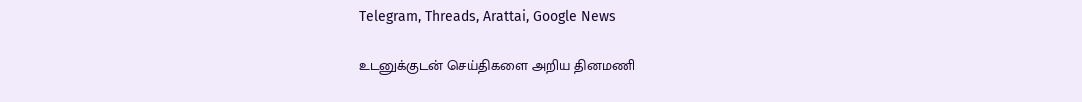Telegram, Threads, Arattai, Google News

உடனுக்குடன் செய்திகளை அறிய தினமணி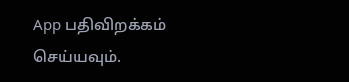App பதிவிறக்கம் செய்யவும்.